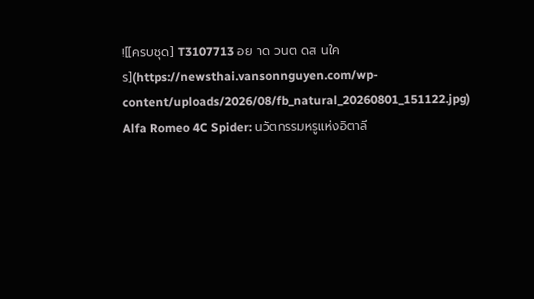![[ครบชุด] T3107713 อย าด วนต ดส นใคร](https://newsthai.vansonnguyen.com/wp-content/uploads/2026/08/fb_natural_20260801_151122.jpg)
Alfa Romeo 4C Spider: นวัตกรรมหรูแห่งอิตาลี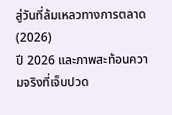สู่วันที่ล้มเหลวทางการตลาด (2026)
ปี 2026 และภาพสะท้อนความจริงที่เจ็บปวด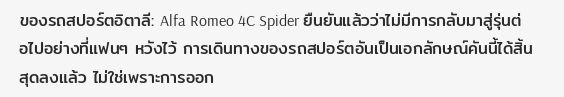ของรถสปอร์ตอิตาลี: Alfa Romeo 4C Spider ยืนยันแล้วว่าไม่มีการกลับมาสู่รุ่นต่อไปอย่างที่แฟนๆ หวังไว้ การเดินทางของรถสปอร์ตอันเป็นเอกลักษณ์คันนี้ได้สิ้นสุดลงแล้ว ไม่ใช่เพราะการออก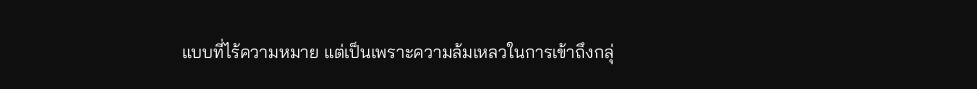แบบที่ไร้ความหมาย แต่เป็นเพราะความล้มเหลวในการเข้าถึงกลุ่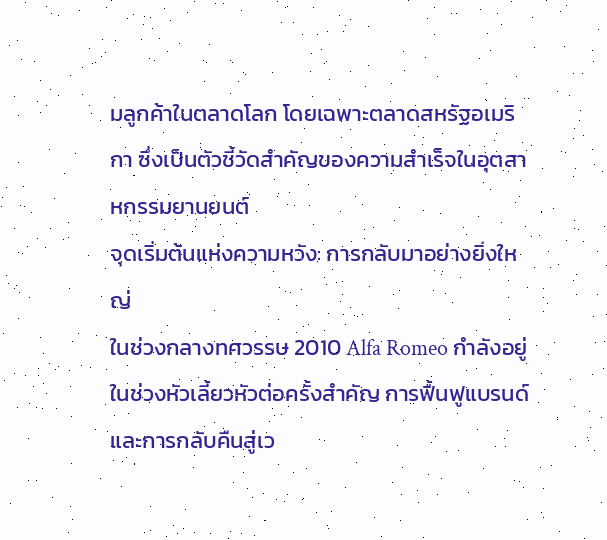มลูกค้าในตลาดโลก โดยเฉพาะตลาดสหรัฐอเมริกา ซึ่งเป็นตัวชี้วัดสำคัญของความสำเร็จในอุตสาหกรรมยานยนต์
จุดเริ่มต้นแห่งความหวัง: การกลับมาอย่างยิ่งใหญ่
ในช่วงกลางทศวรรษ 2010 Alfa Romeo กำลังอยู่ในช่วงหัวเลี้ยวหัวต่อครั้งสำคัญ การฟื้นฟูแบรนด์และการกลับคืนสู่เว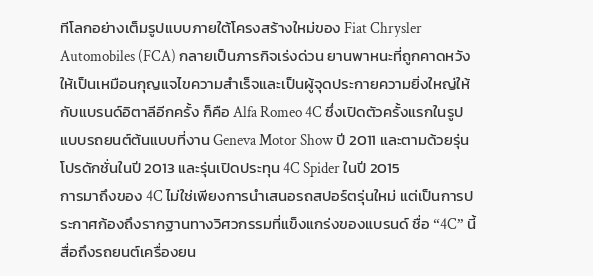ทีโลกอย่างเต็มรูปแบบภายใต้โครงสร้างใหม่ของ Fiat Chrysler Automobiles (FCA) กลายเป็นภารกิจเร่งด่วน ยานพาหนะที่ถูกคาดหวังให้เป็นเหมือนกุญแจไขความสำเร็จและเป็นผู้จุดประกายความยิ่งใหญ่ให้กับแบรนด์อิตาลีอีกครั้ง ก็คือ Alfa Romeo 4C ซึ่งเปิดตัวครั้งแรกในรูปแบบรถยนต์ต้นแบบที่งาน Geneva Motor Show ปี 2011 และตามด้วยรุ่นโปรดักชั่นในปี 2013 และรุ่นเปิดประทุน 4C Spider ในปี 2015
การมาถึงของ 4C ไม่ใช่เพียงการนำเสนอรถสปอร์ตรุ่นใหม่ แต่เป็นการประกาศก้องถึงรากฐานทางวิศวกรรมที่แข็งแกร่งของแบรนด์ ชื่อ “4C” นี้สื่อถึงรถยนต์เครื่องยน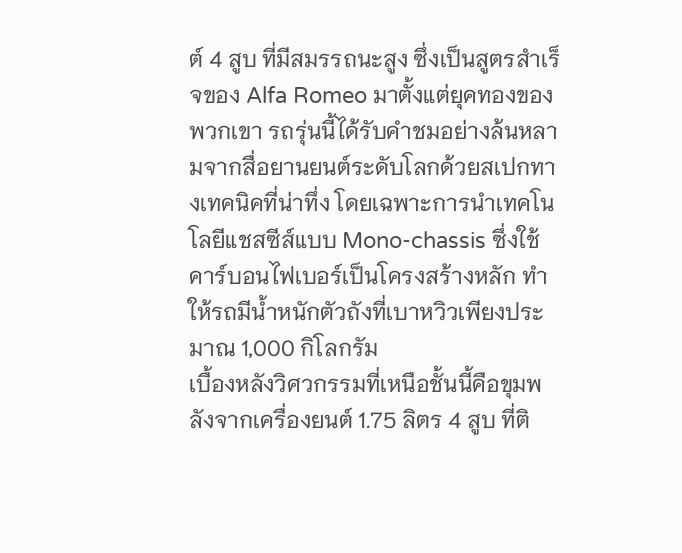ต์ 4 สูบ ที่มีสมรรถนะสูง ซึ่งเป็นสูตรสำเร็จของ Alfa Romeo มาตั้งแต่ยุคทองของพวกเขา รถรุ่นนี้ได้รับคำชมอย่างล้นหลามจากสื่อยานยนต์ระดับโลกด้วยสเปกทางเทคนิคที่น่าทึ่ง โดยเฉพาะการนำเทคโนโลยีแชสซีส์แบบ Mono-chassis ซึ่งใช้คาร์บอนไฟเบอร์เป็นโครงสร้างหลัก ทำให้รถมีน้ำหนักตัวถังที่เบาหวิวเพียงประมาณ 1,000 กิโลกรัม
เบื้องหลังวิศวกรรมที่เหนือชั้นนี้คือขุมพลังจากเครื่องยนต์ 1.75 ลิตร 4 สูบ ที่ติ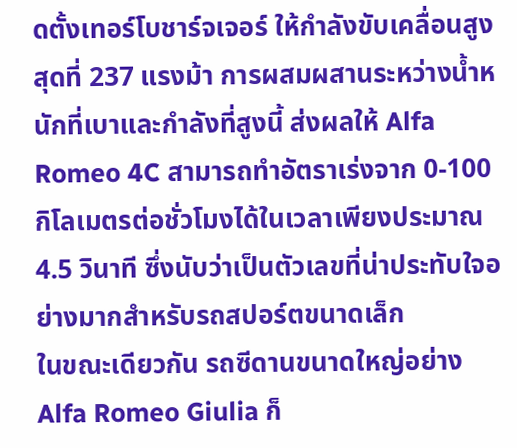ดตั้งเทอร์โบชาร์จเจอร์ ให้กำลังขับเคลื่อนสูงสุดที่ 237 แรงม้า การผสมผสานระหว่างน้ำหนักที่เบาและกำลังที่สูงนี้ ส่งผลให้ Alfa Romeo 4C สามารถทำอัตราเร่งจาก 0-100 กิโลเมตรต่อชั่วโมงได้ในเวลาเพียงประมาณ 4.5 วินาที ซึ่งนับว่าเป็นตัวเลขที่น่าประทับใจอย่างมากสำหรับรถสปอร์ตขนาดเล็ก
ในขณะเดียวกัน รถซีดานขนาดใหญ่อย่าง Alfa Romeo Giulia ก็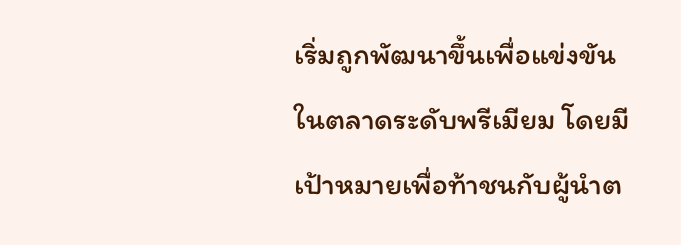เริ่มถูกพัฒนาขึ้นเพื่อแข่งขันในตลาดระดับพรีเมียม โดยมีเป้าหมายเพื่อท้าชนกับผู้นำต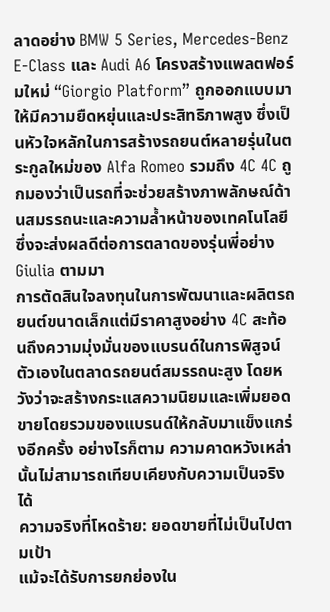ลาดอย่าง BMW 5 Series, Mercedes-Benz E-Class และ Audi A6 โครงสร้างแพลตฟอร์มใหม่ “Giorgio Platform” ถูกออกแบบมาให้มีความยืดหยุ่นและประสิทธิภาพสูง ซึ่งเป็นหัวใจหลักในการสร้างรถยนต์หลายรุ่นในตระกูลใหม่ของ Alfa Romeo รวมถึง 4C 4C ถูกมองว่าเป็นรถที่จะช่วยสร้างภาพลักษณ์ด้านสมรรถนะและความล้ำหน้าของเทคโนโลยี ซึ่งจะส่งผลดีต่อการตลาดของรุ่นพี่อย่าง Giulia ตามมา
การตัดสินใจลงทุนในการพัฒนาและผลิตรถยนต์ขนาดเล็กแต่มีราคาสูงอย่าง 4C สะท้อนถึงความมุ่งมั่นของแบรนด์ในการพิสูจน์ตัวเองในตลาดรถยนต์สมรรถนะสูง โดยหวังว่าจะสร้างกระแสความนิยมและเพิ่มยอดขายโดยรวมของแบรนด์ให้กลับมาแข็งแกร่งอีกครั้ง อย่างไรก็ตาม ความคาดหวังเหล่านั้นไม่สามารถเทียบเคียงกับความเป็นจริงได้
ความจริงที่โหดร้าย: ยอดขายที่ไม่เป็นไปตามเป้า
แม้จะได้รับการยกย่องใน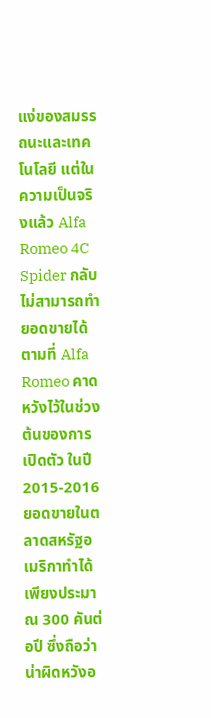แง่ของสมรรถนะและเทคโนโลยี แต่ในความเป็นจริงแล้ว Alfa Romeo 4C Spider กลับไม่สามารถทำยอดขายได้ตามที่ Alfa Romeo คาดหวังไว้ในช่วงต้นของการเปิดตัว ในปี 2015-2016 ยอดขายในตลาดสหรัฐอเมริกาทำได้เพียงประมาณ 300 คันต่อปี ซึ่งถือว่าน่าผิดหวังอ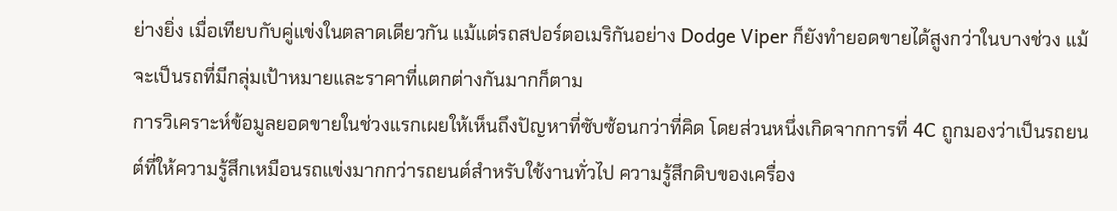ย่างยิ่ง เมื่อเทียบกับคู่แข่งในตลาดเดียวกัน แม้แต่รถสปอร์ตอเมริกันอย่าง Dodge Viper ก็ยังทำยอดขายได้สูงกว่าในบางช่วง แม้จะเป็นรถที่มีกลุ่มเป้าหมายและราคาที่แตกต่างกันมากก็ตาม
การวิเคราะห์ข้อมูลยอดขายในช่วงแรกเผยให้เห็นถึงปัญหาที่ซับซ้อนกว่าที่คิด โดยส่วนหนึ่งเกิดจากการที่ 4C ถูกมองว่าเป็นรถยนต์ที่ให้ความรู้สึกเหมือนรถแข่งมากกว่ารถยนต์สำหรับใช้งานทั่วไป ความรู้สึกดิบของเครื่อง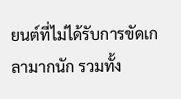ยนต์ที่ไม่ได้รับการขัดเกลามากนัก รวมทั้ง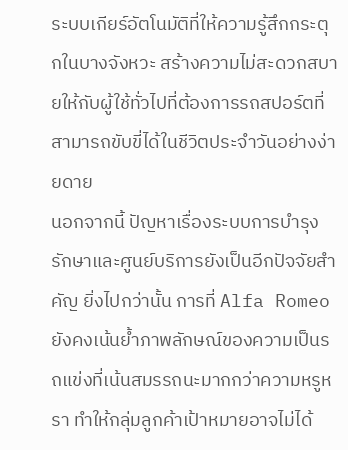ระบบเกียร์อัตโนมัติที่ให้ความรู้สึกกระตุกในบางจังหวะ สร้างความไม่สะดวกสบายให้กับผู้ใช้ทั่วไปที่ต้องการรถสปอร์ตที่สามารถขับขี่ได้ในชีวิตประจำวันอย่างง่ายดาย
นอกจากนี้ ปัญหาเรื่องระบบการบำรุงรักษาและศูนย์บริการยังเป็นอีกปัจจัยสำคัญ ยิ่งไปกว่านั้น การที่ Alfa Romeo ยังคงเน้นย้ำภาพลักษณ์ของความเป็นรถแข่งที่เน้นสมรรถนะมากกว่าความหรูหรา ทำให้กลุ่มลูกค้าเป้าหมายอาจไม่ได้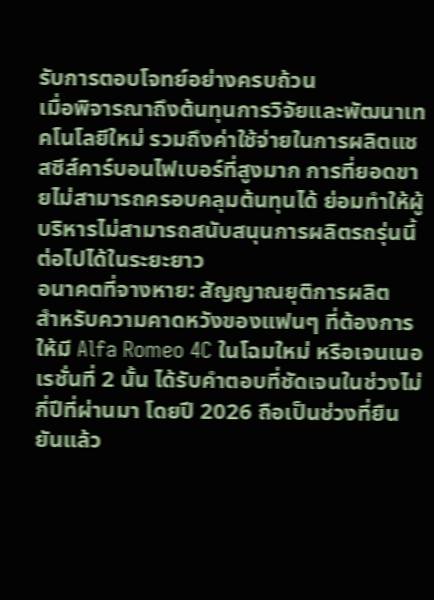รับการตอบโจทย์อย่างครบถ้วน
เมื่อพิจารณาถึงต้นทุนการวิจัยและพัฒนาเทคโนโลยีใหม่ รวมถึงค่าใช้จ่ายในการผลิตแชสซีส์คาร์บอนไฟเบอร์ที่สูงมาก การที่ยอดขายไม่สามารถครอบคลุมต้นทุนได้ ย่อมทำให้ผู้บริหารไม่สามารถสนับสนุนการผลิตรถรุ่นนี้ต่อไปได้ในระยะยาว
อนาคตที่จางหาย: สัญญาณยุติการผลิต
สำหรับความคาดหวังของแฟนๆ ที่ต้องการให้มี Alfa Romeo 4C ในโฉมใหม่ หรือเจนเนอเรชั่นที่ 2 นั้น ได้รับคำตอบที่ชัดเจนในช่วงไม่กี่ปีที่ผ่านมา โดยปี 2026 ถือเป็นช่วงที่ยืนยันแล้ว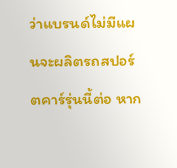ว่าแบรนด์ไม่มีแผนจะผลิตรถสปอร์ตคาร์รุ่นนี้ต่อ หาก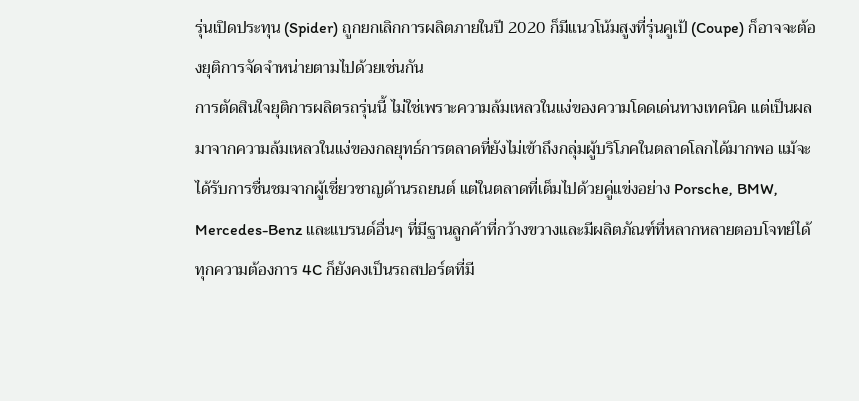รุ่นเปิดประทุน (Spider) ถูกยกเลิกการผลิตภายในปี 2020 ก็มีแนวโน้มสูงที่รุ่นคูเป้ (Coupe) ก็อาจจะต้องยุติการจัดจำหน่ายตามไปด้วยเช่นกัน
การตัดสินใจยุติการผลิตรถรุ่นนี้ ไม่ใช่เพราะความล้มเหลวในแง่ของความโดดเด่นทางเทคนิค แต่เป็นผลมาจากความล้มเหลวในแง่ของกลยุทธ์การตลาดที่ยังไม่เข้าถึงกลุ่มผู้บริโภคในตลาดโลกได้มากพอ แม้จะได้รับการชื่นชมจากผู้เชี่ยวชาญด้านรถยนต์ แต่ในตลาดที่เต็มไปด้วยคู่แข่งอย่าง Porsche, BMW, Mercedes-Benz และแบรนด์อื่นๆ ที่มีฐานลูกค้าที่กว้างขวางและมีผลิตภัณฑ์ที่หลากหลายตอบโจทย์ได้ทุกความต้องการ 4C ก็ยังคงเป็นรถสปอร์ตที่มี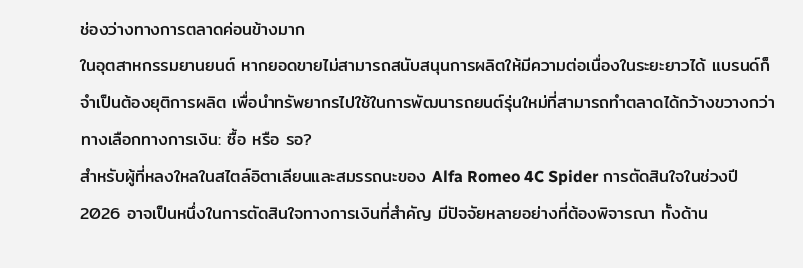ช่องว่างทางการตลาดค่อนข้างมาก
ในอุตสาหกรรมยานยนต์ หากยอดขายไม่สามารถสนับสนุนการผลิตให้มีความต่อเนื่องในระยะยาวได้ แบรนด์ก็จำเป็นต้องยุติการผลิต เพื่อนำทรัพยากรไปใช้ในการพัฒนารถยนต์รุ่นใหม่ที่สามารถทำตลาดได้กว้างขวางกว่า
ทางเลือกทางการเงิน: ซื้อ หรือ รอ?
สำหรับผู้ที่หลงใหลในสไตล์อิตาเลียนและสมรรถนะของ Alfa Romeo 4C Spider การตัดสินใจในช่วงปี 2026 อาจเป็นหนึ่งในการตัดสินใจทางการเงินที่สำคัญ มีปัจจัยหลายอย่างที่ต้องพิจารณา ทั้งด้าน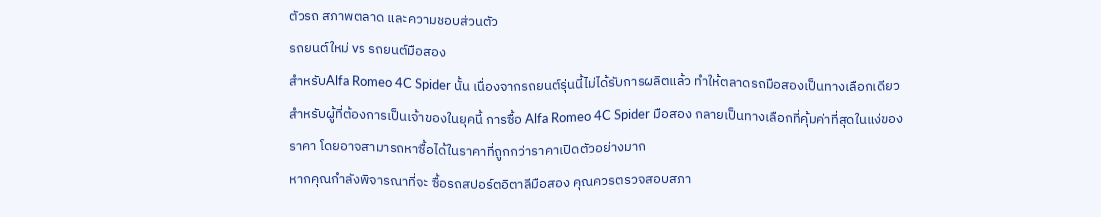ตัวรถ สภาพตลาด และความชอบส่วนตัว
รถยนต์ใหม่ vs รถยนต์มือสอง
สำหรับAlfa Romeo 4C Spider นั้น เนื่องจากรถยนต์รุ่นนี้ไม่ได้รับการผลิตแล้ว ทำให้ตลาดรถมือสองเป็นทางเลือกเดียวสำหรับผู้ที่ต้องการเป็นเจ้าของในยุคนี้ การซื้อ Alfa Romeo 4C Spider มือสอง กลายเป็นทางเลือกที่คุ้มค่าที่สุดในแง่ของราคา โดยอาจสามารถหาซื้อได้ในราคาที่ถูกกว่าราคาเปิดตัวอย่างมาก
หากคุณกำลังพิจารณาที่จะ ซื้อรถสปอร์ตอิตาลีมือสอง คุณควรตรวจสอบสภา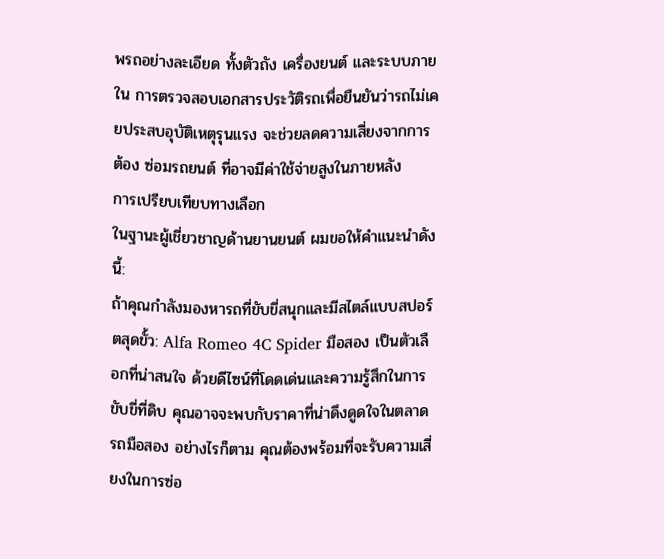พรถอย่างละเอียด ทั้งตัวถัง เครื่องยนต์ และระบบภายใน การตรวจสอบเอกสารประวัติรถเพื่อยืนยันว่ารถไม่เคยประสบอุบัติเหตุรุนแรง จะช่วยลดความเสี่ยงจากการต้อง ซ่อมรถยนต์ ที่อาจมีค่าใช้จ่ายสูงในภายหลัง
การเปรียบเทียบทางเลือก
ในฐานะผู้เชี่ยวชาญด้านยานยนต์ ผมขอให้คำแนะนำดังนี้:
ถ้าคุณกำลังมองหารถที่ขับขี่สนุกและมีสไตล์แบบสปอร์ตสุดขั้ว: Alfa Romeo 4C Spider มือสอง เป็นตัวเลือกที่น่าสนใจ ด้วยดีไซน์ที่โดดเด่นและความรู้สึกในการขับขี่ที่ดิบ คุณอาจจะพบกับราคาที่น่าดึงดูดใจในตลาดรถมือสอง อย่างไรก็ตาม คุณต้องพร้อมที่จะรับความเสี่ยงในการซ่อ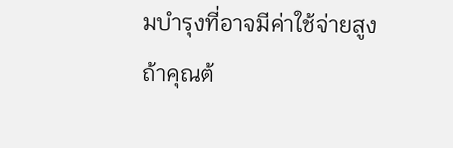มบำรุงที่อาจมีค่าใช้จ่ายสูง
ถ้าคุณต้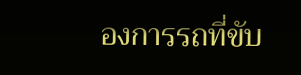องการรถที่ขับ